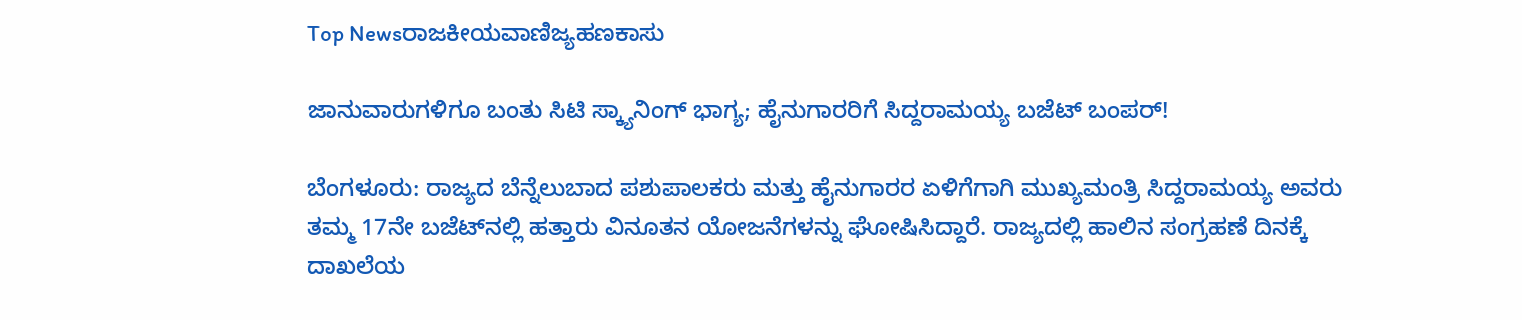Top Newsರಾಜಕೀಯವಾಣಿಜ್ಯಹಣಕಾಸು

ಜಾನುವಾರುಗಳಿಗೂ ಬಂತು ಸಿಟಿ ಸ್ಕ್ಯಾನಿಂಗ್ ಭಾಗ್ಯ; ಹೈನುಗಾರರಿಗೆ ಸಿದ್ದರಾಮಯ್ಯ ಬಜೆಟ್ ಬಂಪರ್!

ಬೆಂಗಳೂರು: ರಾಜ್ಯದ ಬೆನ್ನೆಲುಬಾದ ಪಶುಪಾಲಕರು ಮತ್ತು ಹೈನುಗಾರರ ಏಳಿಗೆಗಾಗಿ ಮುಖ್ಯಮಂತ್ರಿ ಸಿದ್ದರಾಮಯ್ಯ ಅವರು ತಮ್ಮ 17ನೇ ಬಜೆಟ್‌ನಲ್ಲಿ ಹತ್ತಾರು ವಿನೂತನ ಯೋಜನೆಗಳನ್ನು ಘೋಷಿಸಿದ್ದಾರೆ. ರಾಜ್ಯದಲ್ಲಿ ಹಾಲಿನ ಸಂಗ್ರಹಣೆ ದಿನಕ್ಕೆ ದಾಖಲೆಯ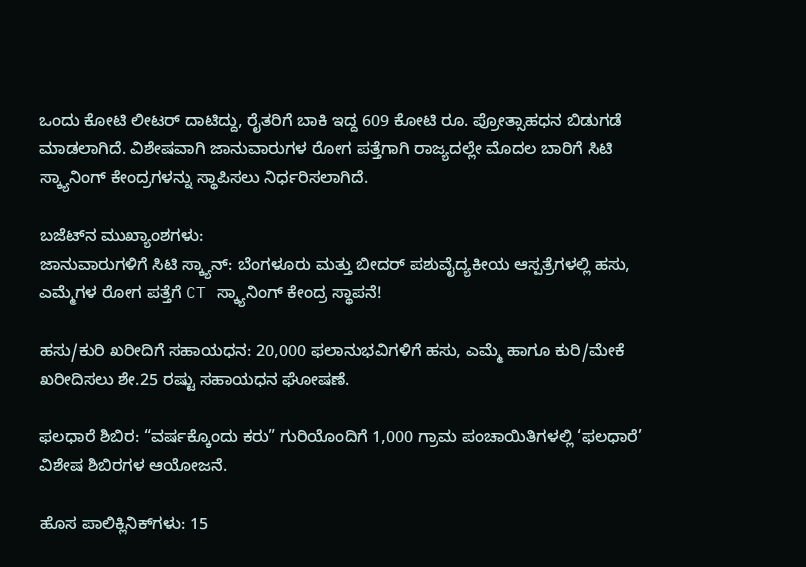ಒಂದು ಕೋಟಿ ಲೀಟರ್ ದಾಟಿದ್ದು, ರೈತರಿಗೆ ಬಾಕಿ ಇದ್ದ 609 ಕೋಟಿ ರೂ. ಪ್ರೋತ್ಸಾಹಧನ ಬಿಡುಗಡೆ ಮಾಡಲಾಗಿದೆ. ವಿಶೇಷವಾಗಿ ಜಾನುವಾರುಗಳ ರೋಗ ಪತ್ತೆಗಾಗಿ ರಾಜ್ಯದಲ್ಲೇ ಮೊದಲ ಬಾರಿಗೆ ಸಿಟಿ ಸ್ಕ್ಯಾನಿಂಗ್ ಕೇಂದ್ರಗಳನ್ನು ಸ್ಥಾಪಿಸಲು ನಿರ್ಧರಿಸಲಾಗಿದೆ.

ಬಜೆಟ್‌ನ ಮುಖ್ಯಾಂಶಗಳು:
ಜಾನುವಾರುಗಳಿಗೆ ಸಿಟಿ ಸ್ಕ್ಯಾನ್: ಬೆಂಗಳೂರು ಮತ್ತು ಬೀದರ್ ಪಶುವೈದ್ಯಕೀಯ ಆಸ್ಪತ್ರೆಗಳಲ್ಲಿ ಹಸು, ಎಮ್ಮೆಗಳ ರೋಗ ಪತ್ತೆಗೆ CT ಸ್ಕ್ಯಾನಿಂಗ್ ಕೇಂದ್ರ ಸ್ಥಾಪನೆ!

ಹಸು/ಕುರಿ ಖರೀದಿಗೆ ಸಹಾಯಧನ: 20,000 ಫಲಾನುಭವಿಗಳಿಗೆ ಹಸು, ಎಮ್ಮೆ ಹಾಗೂ ಕುರಿ/ಮೇಕೆ ಖರೀದಿಸಲು ಶೇ.25 ರಷ್ಟು ಸಹಾಯಧನ ಘೋಷಣೆ.

ಫಲಧಾರೆ ಶಿಬಿರ: “ವರ್ಷಕ್ಕೊಂದು ಕರು” ಗುರಿಯೊಂದಿಗೆ 1,000 ಗ್ರಾಮ ಪಂಚಾಯಿತಿಗಳಲ್ಲಿ ‘ಫಲಧಾರೆ’ ವಿಶೇಷ ಶಿಬಿರಗಳ ಆಯೋಜನೆ.

ಹೊಸ ಪಾಲಿಕ್ಲಿನಿಕ್‌ಗಳು: 15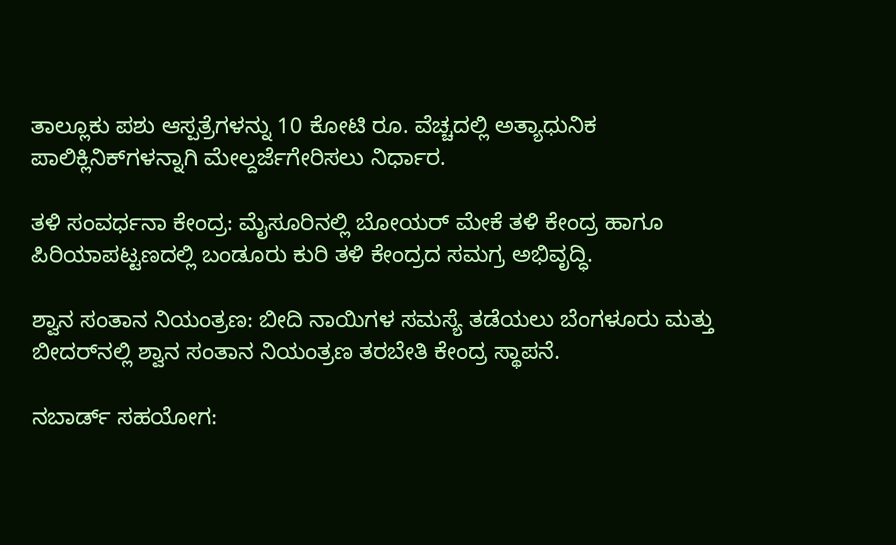ತಾಲ್ಲೂಕು ಪಶು ಆಸ್ಪತ್ರೆಗಳನ್ನು 10 ಕೋಟಿ ರೂ. ವೆಚ್ಚದಲ್ಲಿ ಅತ್ಯಾಧುನಿಕ ಪಾಲಿಕ್ಲಿನಿಕ್‌ಗಳನ್ನಾಗಿ ಮೇಲ್ದರ್ಜೆಗೇರಿಸಲು ನಿರ್ಧಾರ.

ತಳಿ ಸಂವರ್ಧನಾ ಕೇಂದ್ರ: ಮೈಸೂರಿನಲ್ಲಿ ಬೋಯರ್ ಮೇಕೆ ತಳಿ ಕೇಂದ್ರ ಹಾಗೂ ಪಿರಿಯಾಪಟ್ಟಣದಲ್ಲಿ ಬಂಡೂರು ಕುರಿ ತಳಿ ಕೇಂದ್ರದ ಸಮಗ್ರ ಅಭಿವೃದ್ಧಿ.

ಶ್ವಾನ ಸಂತಾನ ನಿಯಂತ್ರಣ: ಬೀದಿ ನಾಯಿಗಳ ಸಮಸ್ಯೆ ತಡೆಯಲು ಬೆಂಗಳೂರು ಮತ್ತು ಬೀದರ್‌ನಲ್ಲಿ ಶ್ವಾನ ಸಂತಾನ ನಿಯಂತ್ರಣ ತರಬೇತಿ ಕೇಂದ್ರ ಸ್ಥಾಪನೆ.

ನಬಾರ್ಡ್ ಸಹಯೋಗ: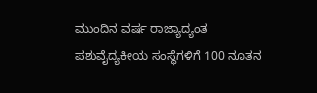ಮುಂದಿನ ವರ್ಷ ರಾಜ್ಯಾದ್ಯಂತ ಪಶುವೈದ್ಯಕೀಯ ಸಂಸ್ಥೆಗಳಿಗೆ 100 ನೂತನ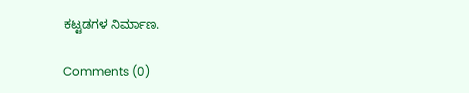ಕಟ್ಟಡಗಳ ನಿರ್ಮಾಣ.

Comments (0)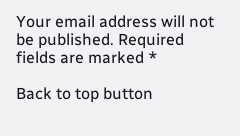Your email address will not be published. Required fields are marked *

Back to top button